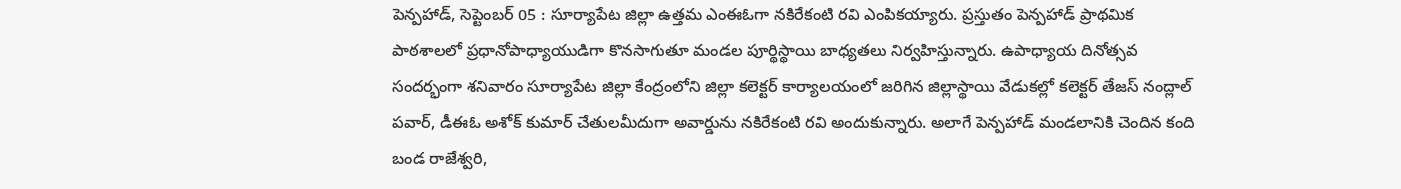పెన్పహాడ్, సెప్టెంబర్ 05 : సూర్యాపేట జిల్లా ఉత్తమ ఎంఈఓగా నకిరేకంటి రవి ఎంపికయ్యారు. ప్రస్తుతం పెన్పహాడ్ ప్రాథమిక పాఠశాలలో ప్రధానోపాధ్యాయుడిగా కొనసాగుతూ మండల పూర్థిస్థాయి బాధ్యతలు నిర్వహిస్తున్నారు. ఉపాధ్యాయ దినోత్సవ సందర్భంగా శనివారం సూర్యాపేట జిల్లా కేంద్రంలోని జిల్లా కలెక్టర్ కార్యాలయంలో జరిగిన జిల్లాస్థాయి వేడుకల్లో కలెక్టర్ తేజస్ నంద్లాల్ పవార్, డీఈఓ అశోక్ కుమార్ చేతులమీదుగా అవార్డును నకిరేకంటి రవి అందుకున్నారు. అలాగే పెన్పహాడ్ మండలానికి చెందిన కంది బండ రాజేశ్వరి,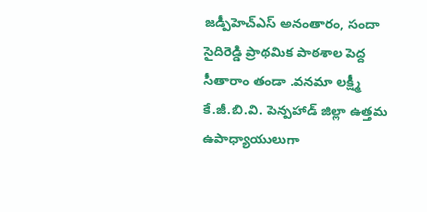జడ్పీహెచ్ఎస్ అనంతారం, సందా సైదిరెడ్డి ప్రాథమిక పాఠశాల పెద్ద సీతారాం తండా .వనమా లక్ష్మీ కే.జీ.బి.వి. పెన్పహాడ్ జిల్లా ఉత్తమ ఉపాధ్యాయులుగా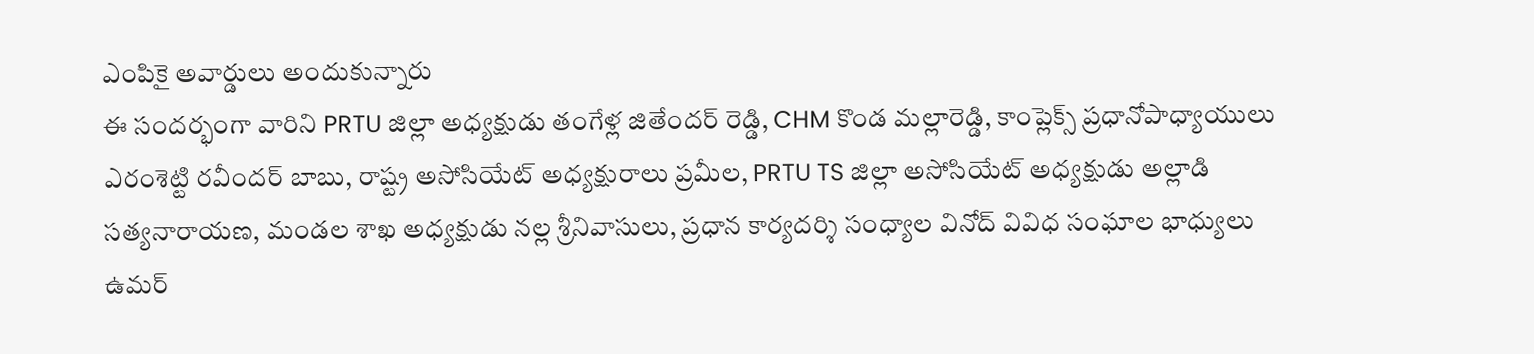ఎంపికై అవార్డులు అందుకున్నారు
ఈ సందర్భంగా వారిని PRTU జిల్లా అధ్యక్షుడు తంగేళ్ల జితేందర్ రెడ్డి, CHM కొండ మల్లారెడ్డి, కాంప్లెక్స్ ప్రధానోపాధ్యాయులు ఎరంశెట్టి రవీందర్ బాబు, రాష్ట్ర అసోసియేట్ అధ్యక్షురాలు ప్రమీల, PRTU TS జిల్లా అసోసియేట్ అధ్యక్షుడు అల్లాడి సత్యనారాయణ, మండల శాఖ అధ్యక్షుడు నల్ల శ్రీనివాసులు, ప్రధాన కార్యదర్శి సంధ్యాల వినోద్ వివిధ సంఘాల భాధ్యులు ఉమర్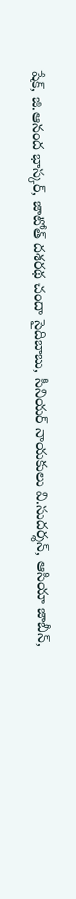షేక్, జి.ఆనంద భాస్కర్, జాటోత్ దశరథ చందా సైదిబాబు, సీనియర్ నాయకులు వి.సుదర్శన్, ఆసియా జాబీన్,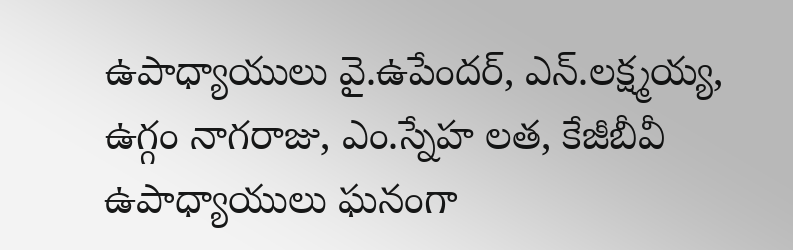ఉపాధ్యాయులు వై.ఉపేందర్, ఎన్.లక్ష్మయ్య, ఉగ్గం నాగరాజు, ఎం.స్నేహ లత, కేజీబీవీ ఉపాధ్యాయులు ఘనంగా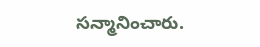సన్మానించారు.